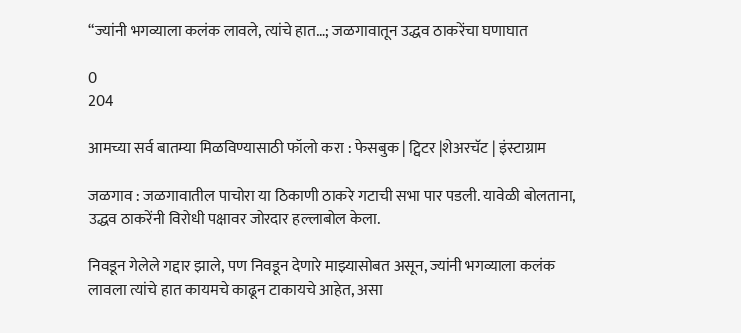“ज्यांनी भगव्याला कलंक लावले, त्यांचे हात…; जळगावातून उद्धव ठाकरेंचा घणाघात

0
204

आमच्या सर्व बातम्या मिळविण्यासाठी फॉलो करा : फेसबुक | ट्विटर |शेअरचॅट | इंस्टाग्राम

जळगाव : जळगावातील पाचोरा या ठिकाणी ठाकरे गटाची सभा पार पडली. यावेळी बोलताना, उद्धव ठाकरेंनी विरोधी पक्षावर जोरदार हल्लाबोल केला.

निवडून गेलेले गद्दार झाले, पण निवडून देणारे माझ्यासोबत असून, ज्यांनी भगव्याला कलंक लावला त्यांचे हात कायमचे काढून टाकायचे आहेत, असा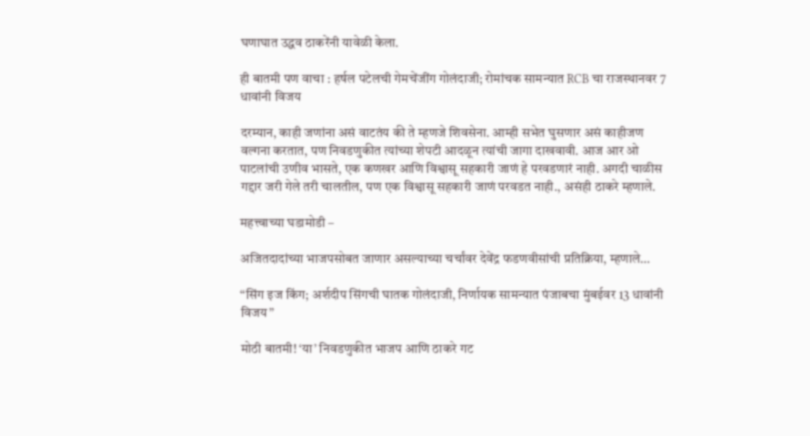घणाघात उद्धव ठाकरेंनी यावेळी केला.

ही बातमी पण वाचा : हर्षल पटेलची गेमचेंजींग गोलंदाजी; रोमांचक सामन्यात RCB चा राजस्थानवर 7 धावांनी विजय

दरम्यान, काही जणांना असं वाटतंय की ते म्हणजे शिवसेना. आम्ही सभेत घुसणार असं काहीजण वल्गना करतात, पण निवडणुकीत त्यांच्या शेपटी आदळून त्यांची जागा दाखवावी. आज आर ओ पाटलांची उणीव भासते, एक कणखर आणि विश्वासू सहकारी जाणं हे परवडणारं नाही. अगदी चाळीस गद्दार जरी गेले तरी चालतील, पण एक विश्वासू सहकारी जाणं परवडत नाही., असंही ठाकरे म्हणाले.

महत्त्वाच्या घडामोडी –

अजितदादांच्या भाजपसोबत जाणार असल्याच्या चर्चांवर देवेंद्र फडणवीसांची प्रतिक्रिया, म्हणाले…

“सिंग इज किंग; अर्शदीप सिंगची घातक गोलंदाजी, निर्णायक सामन्यात पंजाबचा मुंबईवर 13 धावांनी विजय”

मोठी बातमी! ‘या’ निवडणुकीत भाजप आणि ठाकरे गट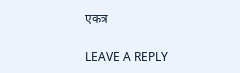एकत्र

LEAVE A REPLY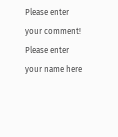Please enter your comment!
Please enter your name here